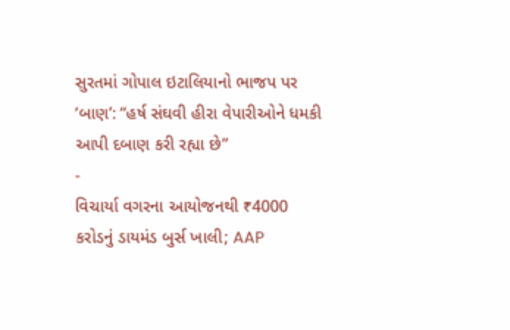સુરતમાં ગોપાલ ઇટાલિયાનો ભાજપ પર ‘બાણ’: “હર્ષ સંઘવી હીરા વેપારીઓને ધમકી આપી દબાણ કરી રહ્યા છે”
-
વિચાર્યા વગરના આયોજનથી ₹4000 કરોડનું ડાયમંડ બુર્સ ખાલી; AAP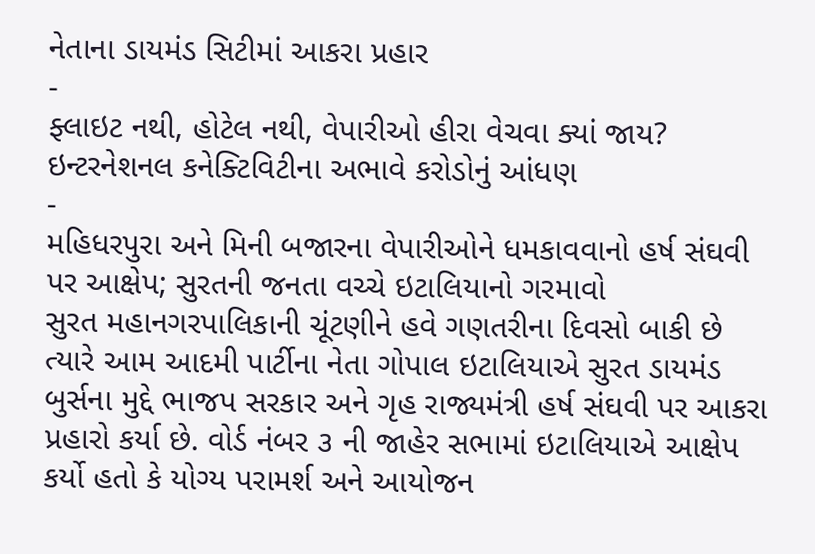નેતાના ડાયમંડ સિટીમાં આકરા પ્રહાર
-
ફ્લાઇટ નથી, હોટેલ નથી, વેપારીઓ હીરા વેચવા ક્યાં જાય? ઇન્ટરનેશનલ કનેક્ટિવિટીના અભાવે કરોડોનું આંધણ
-
મહિધરપુરા અને મિની બજારના વેપારીઓને ધમકાવવાનો હર્ષ સંઘવી પર આક્ષેપ; સુરતની જનતા વચ્ચે ઇટાલિયાનો ગરમાવો
સુરત મહાનગરપાલિકાની ચૂંટણીને હવે ગણતરીના દિવસો બાકી છે ત્યારે આમ આદમી પાર્ટીના નેતા ગોપાલ ઇટાલિયાએ સુરત ડાયમંડ બુર્સના મુદ્દે ભાજપ સરકાર અને ગૃહ રાજ્યમંત્રી હર્ષ સંઘવી પર આકરા પ્રહારો કર્યા છે. વોર્ડ નંબર ૩ ની જાહેર સભામાં ઇટાલિયાએ આક્ષેપ કર્યો હતો કે યોગ્ય પરામર્શ અને આયોજન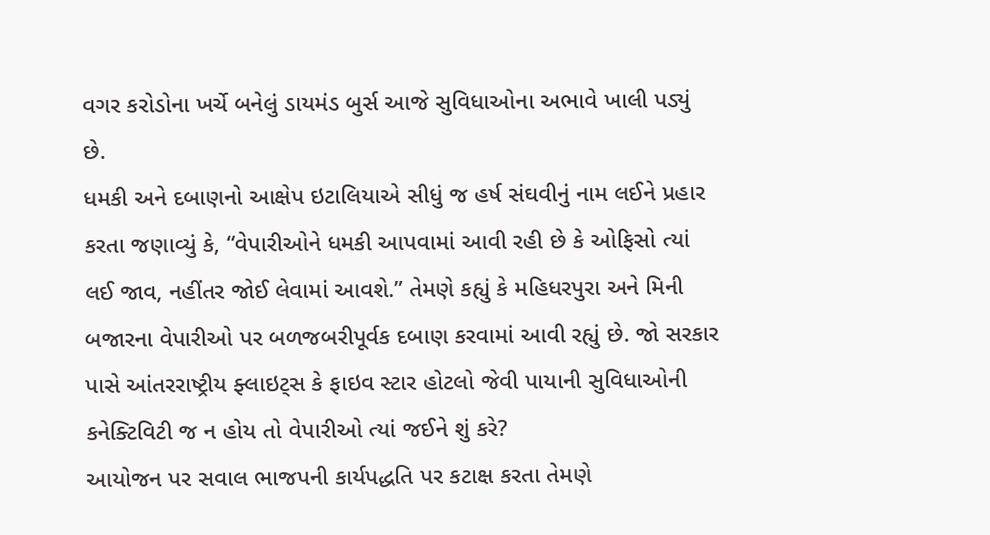વગર કરોડોના ખર્ચે બનેલું ડાયમંડ બુર્સ આજે સુવિધાઓના અભાવે ખાલી પડ્યું છે.
ધમકી અને દબાણનો આક્ષેપ ઇટાલિયાએ સીધું જ હર્ષ સંઘવીનું નામ લઈને પ્રહાર કરતા જણાવ્યું કે, “વેપારીઓને ધમકી આપવામાં આવી રહી છે કે ઓફિસો ત્યાં લઈ જાવ, નહીંતર જોઈ લેવામાં આવશે.” તેમણે કહ્યું કે મહિધરપુરા અને મિની બજારના વેપારીઓ પર બળજબરીપૂર્વક દબાણ કરવામાં આવી રહ્યું છે. જો સરકાર પાસે આંતરરાષ્ટ્રીય ફ્લાઇટ્સ કે ફાઇવ સ્ટાર હોટલો જેવી પાયાની સુવિધાઓની કનેક્ટિવિટી જ ન હોય તો વેપારીઓ ત્યાં જઈને શું કરે?
આયોજન પર સવાલ ભાજપની કાર્યપદ્ધતિ પર કટાક્ષ કરતા તેમણે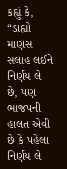કહ્યું કે, “ડાહ્યો માણસ સલાહ લઈને નિર્ણય લે છે, પણ ભાજપની હાલત એવી છે કે પહેલા નિર્ણય લે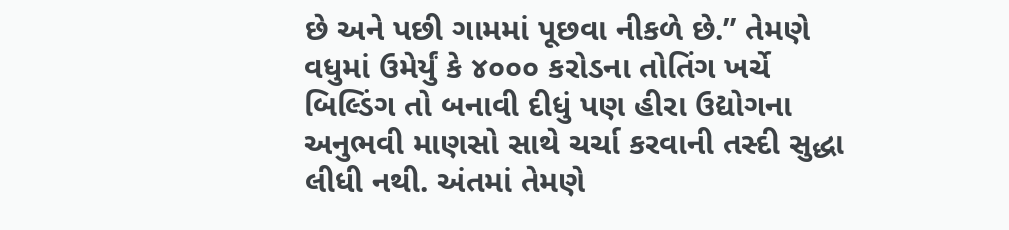છે અને પછી ગામમાં પૂછવા નીકળે છે.” તેમણે વધુમાં ઉમેર્યું કે ૪૦૦૦ કરોડના તોતિંગ ખર્ચે બિલ્ડિંગ તો બનાવી દીધું પણ હીરા ઉદ્યોગના અનુભવી માણસો સાથે ચર્ચા કરવાની તસ્દી સુદ્ધા લીધી નથી. અંતમાં તેમણે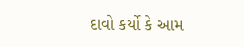દાવો કર્યો કે આમ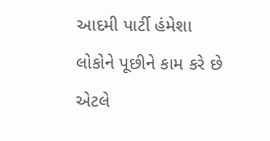આદમી પાર્ટી હંમેશા લોકોને પૂછીને કામ કરે છે એટલે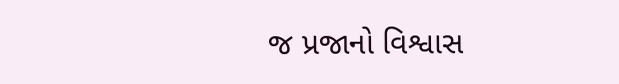જ પ્રજાનો વિશ્વાસ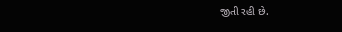જીતી રહી છે.